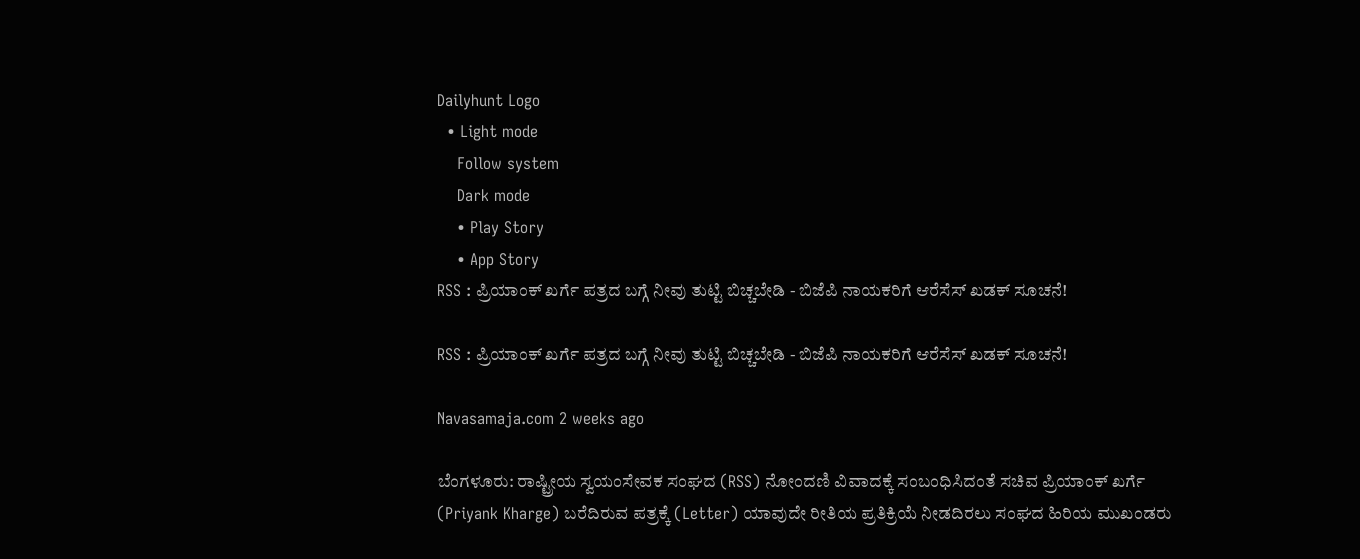Dailyhunt Logo
  • Light mode
    Follow system
    Dark mode
    • Play Story
    • App Story
RSS : ಪ್ರಿಯಾಂಕ್‌ ಖರ್ಗೆ ಪತ್ರದ ಬಗ್ಗೆ ನೀವು ತುಟ್ಟಿ ಬಿಚ್ಚಬೇಡಿ - ಬಿಜೆಪಿ ನಾಯಕರಿಗೆ ಆರೆಸೆಸ್‌ ಖಡಕ್‌ ಸೂಚನೆ!

RSS : ಪ್ರಿಯಾಂಕ್‌ ಖರ್ಗೆ ಪತ್ರದ ಬಗ್ಗೆ ನೀವು ತುಟ್ಟಿ ಬಿಚ್ಚಬೇಡಿ - ಬಿಜೆಪಿ ನಾಯಕರಿಗೆ ಆರೆಸೆಸ್‌ ಖಡಕ್‌ ಸೂಚನೆ!

Navasamaja.com 2 weeks ago

ಬೆಂಗಳೂರು: ರಾಷ್ಟ್ರೀಯ ಸ್ವಯಂಸೇವಕ ಸಂಘದ (RSS) ನೋಂದಣಿ ವಿವಾದಕ್ಕೆ ಸಂಬಂಧಿಸಿದಂತೆ ಸಚಿವ ಪ್ರಿಯಾಂಕ್ ಖರ್ಗೆ (Priyank Kharge) ಬರೆದಿರುವ ಪತ್ರಕ್ಕೆ (Letter) ಯಾವುದೇ ರೀತಿಯ ಪ್ರತಿಕ್ರಿಯೆ ನೀಡದಿರಲು ಸಂಘದ ಹಿರಿಯ ಮುಖಂಡರು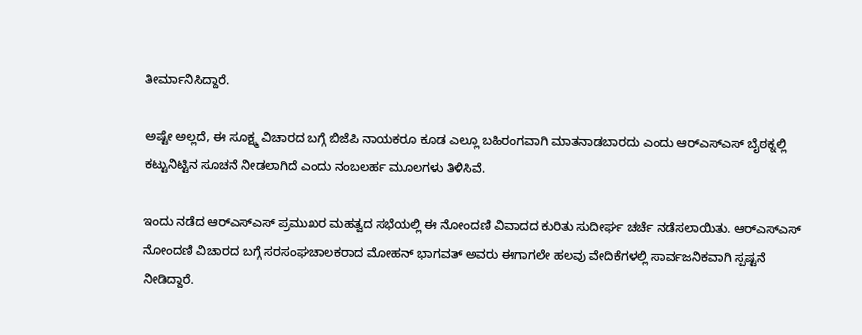ತೀರ್ಮಾನಿಸಿದ್ದಾರೆ.

ಅಷ್ಟೇ ಅಲ್ಲದೆ, ಈ ಸೂಕ್ಷ್ಮ ವಿಚಾರದ ಬಗ್ಗೆ ಬಿಜೆಪಿ ನಾಯಕರೂ ಕೂಡ ಎಲ್ಲೂ ಬಹಿರಂಗವಾಗಿ ಮಾತನಾಡಬಾರದು ಎಂದು ಆರ್‌ಎಸ್‌ಎಸ್ ಬೈಠಕ್ನಲ್ಲಿ ಕಟ್ಟುನಿಟ್ಟಿನ ಸೂಚನೆ ನೀಡಲಾಗಿದೆ ಎಂದು ನಂಬಲರ್ಹ ಮೂಲಗಳು ತಿಳಿಸಿವೆ.

ಇಂದು ನಡೆದ ಆರ್‌ಎಸ್‌ಎಸ್ ಪ್ರಮುಖರ ಮಹತ್ವದ ಸಭೆಯಲ್ಲಿ ಈ ನೋಂದಣಿ ವಿವಾದದ ಕುರಿತು ಸುದೀರ್ಘ ಚರ್ಚೆ ನಡೆಸಲಾಯಿತು. ಆರ್‌ಎಸ್‌ಎಸ್ ನೋಂದಣಿ ವಿಚಾರದ ಬಗ್ಗೆ ಸರಸಂಘಚಾಲಕರಾದ ಮೋಹನ್ ಭಾಗವತ್ ಅವರು ಈಗಾಗಲೇ ಹಲವು ವೇದಿಕೆಗಳಲ್ಲಿ ಸಾರ್ವಜನಿಕವಾಗಿ ಸ್ಪಷ್ಟನೆ ನೀಡಿದ್ದಾರೆ.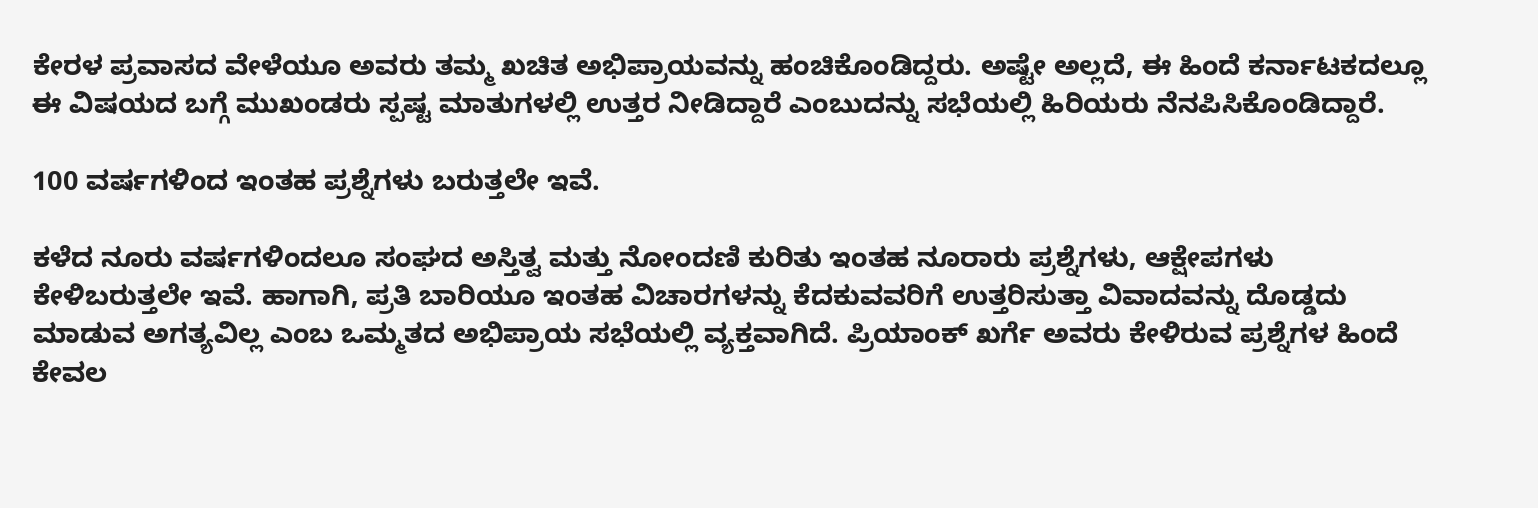ಕೇರಳ ಪ್ರವಾಸದ ವೇಳೆಯೂ ಅವರು ತಮ್ಮ ಖಚಿತ ಅಭಿಪ್ರಾಯವನ್ನು ಹಂಚಿಕೊಂಡಿದ್ದರು. ಅಷ್ಟೇ ಅಲ್ಲದೆ, ಈ ಹಿಂದೆ ಕರ್ನಾಟಕದಲ್ಲೂ ಈ ವಿಷಯದ ಬಗ್ಗೆ ಮುಖಂಡರು ಸ್ಪಷ್ಟ ಮಾತುಗಳಲ್ಲಿ ಉತ್ತರ ನೀಡಿದ್ದಾರೆ ಎಂಬುದನ್ನು ಸಭೆಯಲ್ಲಿ ಹಿರಿಯರು ನೆನಪಿಸಿಕೊಂಡಿದ್ದಾರೆ.

100 ವರ್ಷಗಳಿಂದ ಇಂತಹ ಪ್ರಶ್ನೆಗಳು ಬರುತ್ತಲೇ ಇವೆ.

ಕಳೆದ ನೂರು ವರ್ಷಗಳಿಂದಲೂ ಸಂಘದ ಅಸ್ತಿತ್ವ ಮತ್ತು ನೋಂದಣಿ ಕುರಿತು ಇಂತಹ ನೂರಾರು ಪ್ರಶ್ನೆಗಳು, ಆಕ್ಷೇಪಗಳು ಕೇಳಿಬರುತ್ತಲೇ ಇವೆ. ಹಾಗಾಗಿ, ಪ್ರತಿ ಬಾರಿಯೂ ಇಂತಹ ವಿಚಾರಗಳನ್ನು ಕೆದಕುವವರಿಗೆ ಉತ್ತರಿಸುತ್ತಾ ವಿವಾದವನ್ನು ದೊಡ್ಡದು ಮಾಡುವ ಅಗತ್ಯವಿಲ್ಲ ಎಂಬ ಒಮ್ಮತದ ಅಭಿಪ್ರಾಯ ಸಭೆಯಲ್ಲಿ ವ್ಯಕ್ತವಾಗಿದೆ. ಪ್ರಿಯಾಂಕ್ ಖರ್ಗೆ ಅವರು ಕೇಳಿರುವ ಪ್ರಶ್ನೆಗಳ ಹಿಂದೆ ಕೇವಲ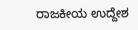ರಾಜಕೀಯ ಉದ್ದೇಶ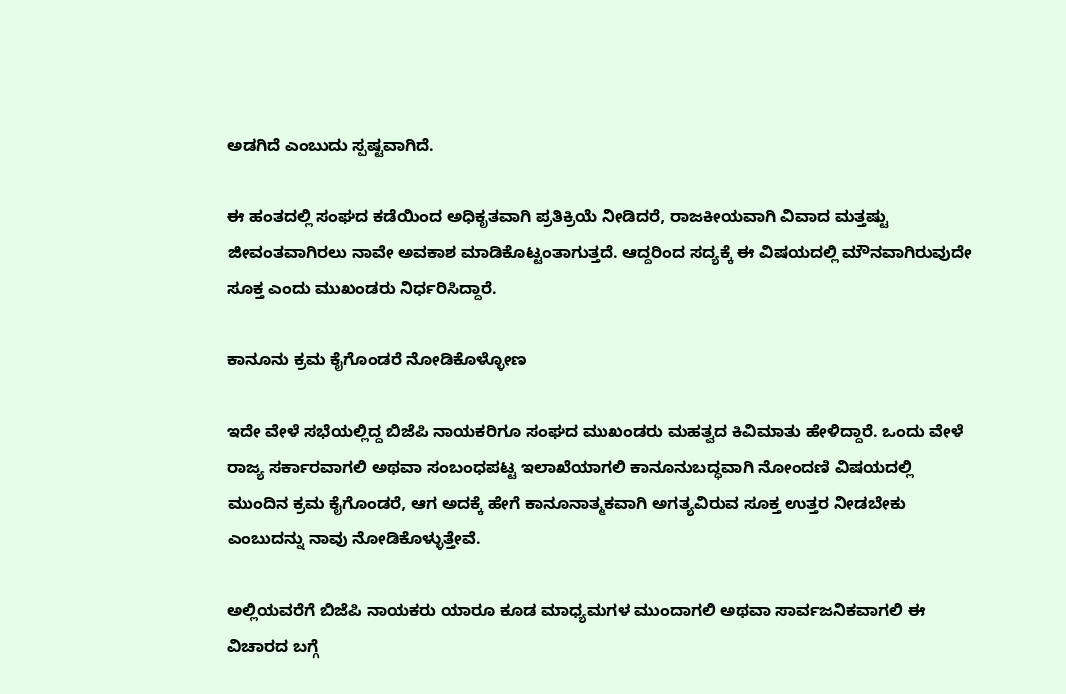ಅಡಗಿದೆ ಎಂಬುದು ಸ್ಪಷ್ಟವಾಗಿದೆ.

ಈ ಹಂತದಲ್ಲಿ ಸಂಘದ ಕಡೆಯಿಂದ ಅಧಿಕೃತವಾಗಿ ಪ್ರತಿಕ್ರಿಯೆ ನೀಡಿದರೆ, ರಾಜಕೀಯವಾಗಿ ವಿವಾದ ಮತ್ತಷ್ಟು ಜೀವಂತವಾಗಿರಲು ನಾವೇ ಅವಕಾಶ ಮಾಡಿಕೊಟ್ಟಂತಾಗುತ್ತದೆ. ಆದ್ದರಿಂದ ಸದ್ಯಕ್ಕೆ ಈ ವಿಷಯದಲ್ಲಿ ಮೌನವಾಗಿರುವುದೇ ಸೂಕ್ತ ಎಂದು ಮುಖಂಡರು ನಿರ್ಧರಿಸಿದ್ದಾರೆ.

ಕಾನೂನು ಕ್ರಮ ಕೈಗೊಂಡರೆ ನೋಡಿಕೊಳ್ಳೋಣ

ಇದೇ ವೇಳೆ ಸಭೆಯಲ್ಲಿದ್ದ ಬಿಜೆಪಿ ನಾಯಕರಿಗೂ ಸಂಘದ ಮುಖಂಡರು ಮಹತ್ವದ ಕಿವಿಮಾತು ಹೇಳಿದ್ದಾರೆ. ಒಂದು ವೇಳೆ ರಾಜ್ಯ ಸರ್ಕಾರವಾಗಲಿ ಅಥವಾ ಸಂಬಂಧಪಟ್ಟ ಇಲಾಖೆಯಾಗಲಿ ಕಾನೂನುಬದ್ಧವಾಗಿ ನೋಂದಣಿ ವಿಷಯದಲ್ಲಿ ಮುಂದಿನ ಕ್ರಮ ಕೈಗೊಂಡರೆ, ಆಗ ಅದಕ್ಕೆ ಹೇಗೆ ಕಾನೂನಾತ್ಮಕವಾಗಿ ಅಗತ್ಯವಿರುವ ಸೂಕ್ತ ಉತ್ತರ ನೀಡಬೇಕು ಎಂಬುದನ್ನು ನಾವು ನೋಡಿಕೊಳ್ಳುತ್ತೇವೆ.

ಅಲ್ಲಿಯವರೆಗೆ ಬಿಜೆಪಿ ನಾಯಕರು ಯಾರೂ ಕೂಡ ಮಾಧ್ಯಮಗಳ ಮುಂದಾಗಲಿ ಅಥವಾ ಸಾರ್ವಜನಿಕವಾಗಲಿ ಈ ವಿಚಾರದ ಬಗ್ಗೆ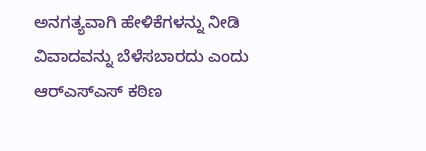ಅನಗತ್ಯವಾಗಿ ಹೇಳಿಕೆಗಳನ್ನು ನೀಡಿ ವಿವಾದವನ್ನು ಬೆಳೆಸಬಾರದು ಎಂದು ಆರ್‌ಎಸ್‌ಎಸ್ ಕಠಿಣ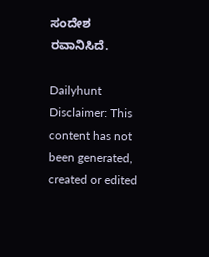ಸಂದೇಶ ರವಾನಿಸಿದೆ.

Dailyhunt
Disclaimer: This content has not been generated, created or edited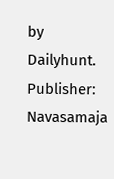by Dailyhunt. Publisher: Navasamaja